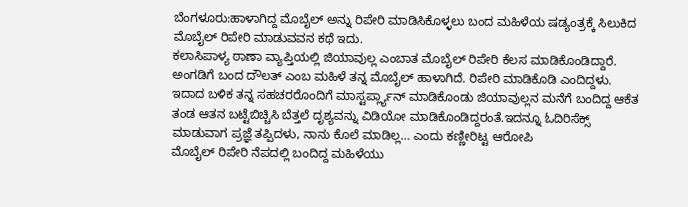ಬೆಂಗಳೂರು:ಹಾಳಾಗಿದ್ದ ಮೊಬೈಲ್ ಅನ್ನು ರಿಪೇರಿ ಮಾಡಿಸಿಕೊಳ್ಳಲು ಬಂದ ಮಹಿಳೆಯ ಷಡ್ಯಂತ್ರಕ್ಕೆ ಸಿಲುಕಿದ ಮೊಬೈಲ್ ರಿಪೇರಿ ಮಾಡುವವನ ಕಥೆ ಇದು.
ಕಲಾಸಿಪಾಳ್ಯ ಠಾಣಾ ವ್ಯಾಪ್ತಿಯಲ್ಲಿ ಜಿಯಾವುಲ್ಲ ಎಂಬಾತ ಮೊಬೈಲ್ ರಿಪೇರಿ ಕೆಲಸ ಮಾಡಿಕೊಂಡಿದ್ದಾರೆ. ಅಂಗಡಿಗೆ ಬಂದ ದೌಲತ್ ಎಂಬ ಮಹಿಳೆ ತನ್ನ ಮೊಬೈಲ್ ಹಾಳಾಗಿದೆ. ರಿಪೇರಿ ಮಾಡಿಕೊಡಿ ಎಂದಿದ್ದಳು. ಇದಾದ ಬಳಿಕ ತನ್ನ ಸಹಚರರೊಂದಿಗೆ ಮಾಸ್ಟರ್ಪ್ಲ್ಯಾನ್ ಮಾಡಿಕೊಂಡು ಜಿಯಾವುಲ್ಲನ ಮನೆಗೆ ಬಂದಿದ್ದ ಆಕೆತ ತಂಡ ಆತನ ಬಟ್ಟೆಬಿಚ್ಚಿಸಿ ಬೆತ್ತಲೆ ದೃಶ್ಯವನ್ನು ವಿಡಿಯೋ ಮಾಡಿಕೊಂಡಿದ್ದರಂತೆ.ಇದನ್ನೂ ಓದಿರಿಸೆಕ್ಸ್ ಮಾಡುವಾಗ ಪ್ರಜ್ಞೆ ತಪ್ಪಿದಳು, ನಾನು ಕೊಲೆ ಮಾಡಿಲ್ಲ… ಎಂದು ಕಣ್ಣೀರಿಟ್ಟ ಆರೋಪಿ
ಮೊಬೈಲ್ ರಿಪೇರಿ ನೆಪದಲ್ಲಿ ಬಂದಿದ್ದ ಮಹಿಳೆಯು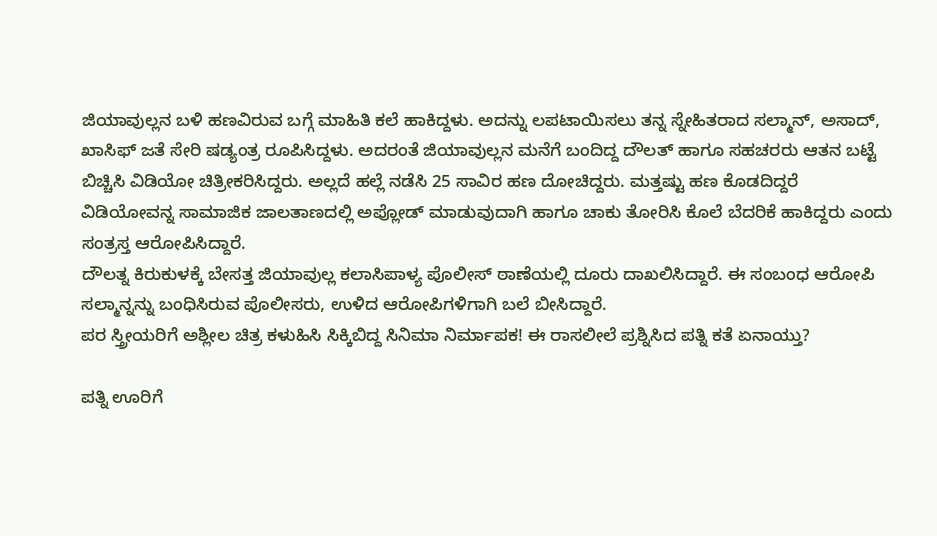ಜಿಯಾವುಲ್ಲನ ಬಳಿ ಹಣವಿರುವ ಬಗ್ಗೆ ಮಾಹಿತಿ ಕಲೆ ಹಾಕಿದ್ದಳು. ಅದನ್ನು ಲಪಟಾಯಿಸಲು ತನ್ನ ಸ್ನೇಹಿತರಾದ ಸಲ್ಮಾನ್, ಅಸಾದ್, ಖಾಸಿಫ್ ಜತೆ ಸೇರಿ ಷಡ್ಯಂತ್ರ ರೂಪಿಸಿದ್ದಳು. ಅದರಂತೆ ಜಿಯಾವುಲ್ಲನ ಮನೆಗೆ ಬಂದಿದ್ದ ದೌಲತ್ ಹಾಗೂ ಸಹಚರರು ಆತನ ಬಟ್ಟೆ ಬಿಚ್ಚಿಸಿ ವಿಡಿಯೋ ಚಿತ್ರೀಕರಿಸಿದ್ದರು. ಅಲ್ಲದೆ ಹಲ್ಲೆ ನಡೆಸಿ 25 ಸಾವಿರ ಹಣ ದೋಚಿದ್ದರು. ಮತ್ತಷ್ಟು ಹಣ ಕೊಡದಿದ್ದರೆ ವಿಡಿಯೋವನ್ನ ಸಾಮಾಜಿಕ ಜಾಲತಾಣದಲ್ಲಿ ಅಪ್ಲೋಡ್ ಮಾಡುವುದಾಗಿ ಹಾಗೂ ಚಾಕು ತೋರಿಸಿ ಕೊಲೆ ಬೆದರಿಕೆ ಹಾಕಿದ್ದರು ಎಂದು ಸಂತ್ರಸ್ತ ಆರೋಪಿಸಿದ್ದಾರೆ.
ದೌಲತ್ನ ಕಿರುಕುಳಕ್ಕೆ ಬೇಸತ್ತ ಜಿಯಾವುಲ್ಲ ಕಲಾಸಿಪಾಳ್ಯ ಪೊಲೀಸ್ ಠಾಣೆಯಲ್ಲಿ ದೂರು ದಾಖಲಿಸಿದ್ದಾರೆ. ಈ ಸಂಬಂಧ ಆರೋಪಿ ಸಲ್ಮಾನ್ನನ್ನು ಬಂಧಿಸಿರುವ ಪೊಲೀಸರು, ಉಳಿದ ಆರೋಪಿಗಳಿಗಾಗಿ ಬಲೆ ಬೀಸಿದ್ದಾರೆ.
ಪರ ಸ್ತ್ರೀಯರಿಗೆ ಅಶ್ಲೀಲ ಚಿತ್ರ ಕಳುಹಿಸಿ ಸಿಕ್ಕಿಬಿದ್ದ ಸಿನಿಮಾ ನಿರ್ಮಾಪಕ! ಈ ರಾಸಲೀಲೆ ಪ್ರಶ್ನಿಸಿದ ಪತ್ನಿ ಕತೆ ಏನಾಯ್ತು?

ಪತ್ನಿ ಊರಿಗೆ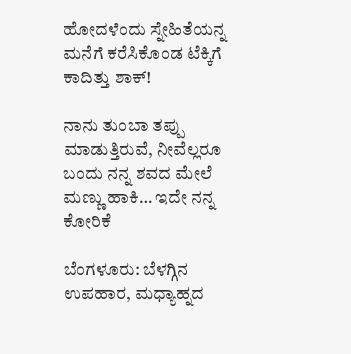ಹೋದಳೆಂದು ಸ್ನೇಹಿತೆಯನ್ನ ಮನೆಗೆ ಕರೆಸಿಕೊಂಡ ಟೆಕ್ಕಿಗೆ ಕಾದಿತ್ತು ಶಾಕ್!

ನಾನು ತುಂಬಾ ತಪ್ಪು ಮಾಡುತ್ತಿರುವೆ, ನೀವೆಲ್ಲರೂ ಬಂದು ನನ್ನ ಶವದ ಮೇಲೆ ಮಣ್ಣು ಹಾಕಿ… ಇದೇ ನನ್ನ ಕೋರಿಕೆ

ಬೆಂಗಳೂರು: ಬೆಳಗ್ಗಿನ ಉಪಹಾರ, ಮಧ್ಯಾಹ್ನದ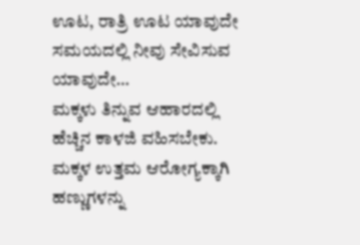ಊಟ, ರಾತ್ರಿ ಊಟ ಯಾವುದೇ ಸಮಯದಲ್ಲಿ ನೀವು ಸೇವಿಸುವ ಯಾವುದೇ…
ಮಕ್ಕಳು ತಿನ್ನುವ ಆಹಾರದಲ್ಲಿ ಹೆಚ್ಚಿನ ಕಾಳಜಿ ವಹಿಸಬೇಕು. ಮಕ್ಕಳ ಉತ್ತಮ ಆರೋಗ್ಯಕ್ಕಾಗಿ ಹಣ್ಣುಗಳನ್ನು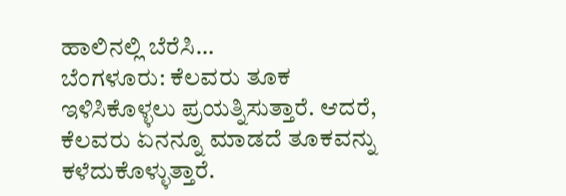ಹಾಲಿನಲ್ಲಿ ಬೆರೆಸಿ…
ಬೆಂಗಳೂರು: ಕೆಲವರು ತೂಕ ಇಳಿಸಿಕೊಳ್ಳಲು ಪ್ರಯತ್ನಿಸುತ್ತಾರೆ. ಆದರೆ, ಕೆಲವರು ಏನನ್ನೂ ಮಾಡದೆ ತೂಕವನ್ನು ಕಳೆದುಕೊಳ್ಳುತ್ತಾರೆ.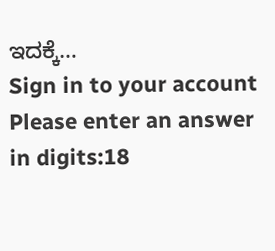ಇದಕ್ಕೆ…
Sign in to your account
Please enter an answer in digits:18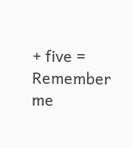+ five =
Remember me